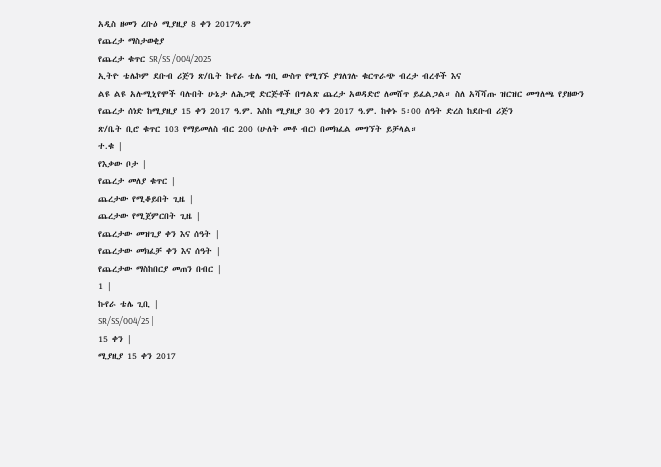አዲስ ዘመን ረቡዕ ሚያዚያ 8 ቀን 2017ዓ.ም
የጨረታ ማስታወቂያ
የጨረታ ቁጥር SR/SS /004/2025
ኢትዮ ቴሌኮም ደቡብ ሪጅን ጽ/ቤት ኩየራ ቴሌ ግቢ ውስጥ የሚገኙ ያገለገሉ ቁርጥራጭ ብረታ ብረቶች እና
ልዩ ልዩ አሉሚኒየሞች ባሉበት ሁኔታ ለሕጋዊ ድርጅቶች በግልጽ ጨረታ አወዳድሮ ለመሸጥ ይፈልጋል። ስለ አሻሻጡ ዝርዝር መግለጫ የያዘውን
የጨረታ ሰነድ ከሚያዚያ 15 ቀን 2017 ዓ.ም. እስከ ሚያዚያ 30 ቀን 2017 ዓ.ም. ከቀኑ 5፡00 ሰዓት ድረስ ከደቡብ ሪጅን
ጽ/ቤት ቢሮ ቁጥር 103 የማይመለስ ብር 200 (ሁለት መቶ ብር) በመክፈል መግኘት ይቻላል።
ተ.ቁ |
የእቃው ቦታ |
የጨረታ መለያ ቁጥር |
ጨረታው የሚቆይበት ጊዜ |
ጨረታው የሚጀምርበት ጊዜ |
የጨረታው መዝጊያ ቀን እና ሰዓት |
የጨረታው መክፈቻ ቀን እና ሰዓት |
የጨረታው ማስከበርያ መጠን በብር |
1 |
ኩየራ ቴሌ ጊቢ |
SR/SS/004/25 |
15 ቀን |
ሚያዚያ 15 ቀን 2017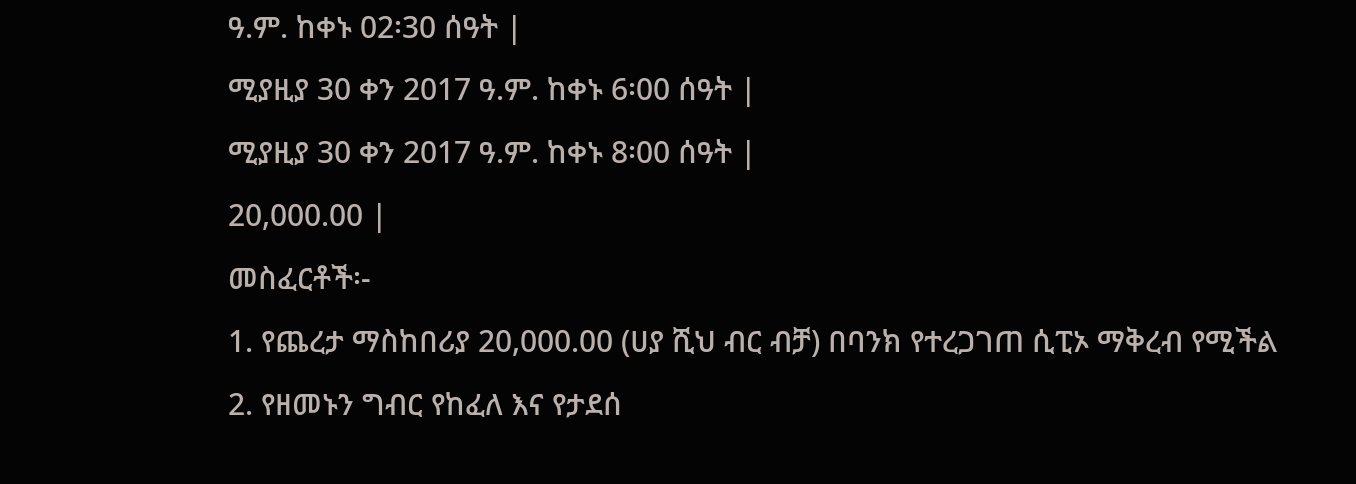ዓ.ም. ከቀኑ 02፡30 ሰዓት |
ሚያዚያ 30 ቀን 2017 ዓ.ም. ከቀኑ 6፡00 ሰዓት |
ሚያዚያ 30 ቀን 2017 ዓ.ም. ከቀኑ 8፡00 ሰዓት |
20,000.00 |
መስፈርቶች፡-
1. የጨረታ ማስከበሪያ 20,000.00 (ሀያ ሺህ ብር ብቻ) በባንክ የተረጋገጠ ሲፒኦ ማቅረብ የሚችል
2. የዘመኑን ግብር የከፈለ እና የታደሰ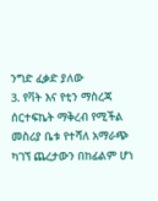ንግድ ፈቃድ ያለው
3. የቫት እና የቲን ማስረጃ ሰርተፍኬት ማቅረብ የሚችል
መስሪያ ቤቱ የተሻለ አማራጭ ካገኘ ጨረታውን በከፊልም ሆነ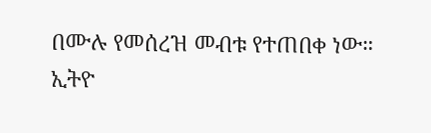በሙሉ የመሰረዝ መብቱ የተጠበቀ ነው።
ኢትዮ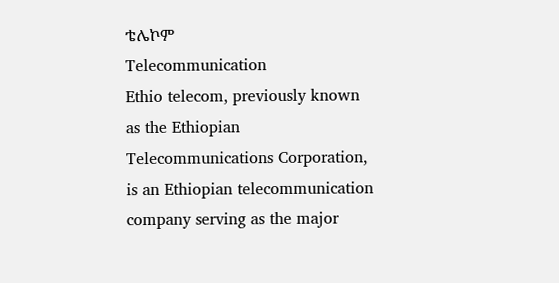ቴሌኮም
Telecommunication
Ethio telecom, previously known as the Ethiopian Telecommunications Corporation, is an Ethiopian telecommunication company serving as the major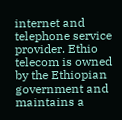internet and telephone service provider. Ethio telecom is owned by the Ethiopian government and maintains a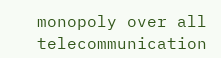monopoly over all telecommunication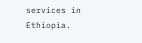services in Ethiopia.